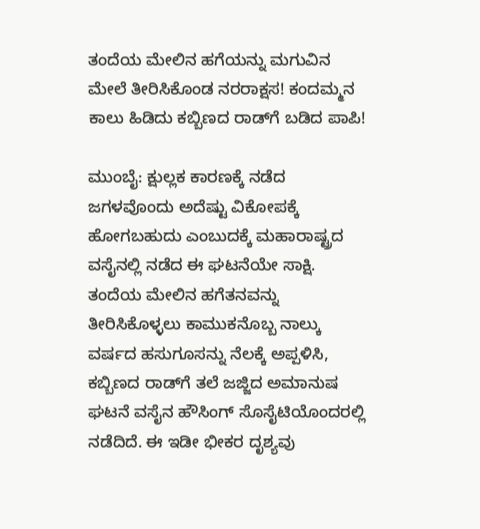ತಂದೆಯ ಮೇಲಿನ ಹಗೆಯನ್ನು ಮಗುವಿನ ಮೇಲೆ ತೀರಿಸಿಕೊಂಡ ನರರಾಕ್ಷಸ! ಕಂದಮ್ಮನ ಕಾಲು ಹಿಡಿದು ಕಬ್ಬಿಣದ ರಾಡ್‌ಗೆ ಬಡಿದ ಪಾಪಿ!

ಮುಂಬೈ: ಕ್ಷುಲ್ಲಕ ಕಾರಣಕ್ಕೆ ನಡೆದ ಜಗಳವೊಂದು ಅದೆಷ್ಟು ವಿಕೋಪಕ್ಕೆ ಹೋಗಬಹುದು ಎಂಬುದಕ್ಕೆ ಮಹಾರಾಷ್ಟ್ರದ ವಸೈನಲ್ಲಿ ನಡೆದ ಈ ಘಟನೆಯೇ ಸಾಕ್ಷಿ. ತಂದೆಯ ಮೇಲಿನ ಹಗೆತನವನ್ನು ತೀರಿಸಿಕೊಳ್ಳಲು ಕಾಮುಕನೊಬ್ಬ ನಾಲ್ಕು ವರ್ಷದ ಹಸುಗೂಸನ್ನು ನೆಲಕ್ಕೆ ಅಪ್ಪಳಿಸಿ, ಕಬ್ಬಿಣದ ರಾಡ್‌ಗೆ ತಲೆ ಜಜ್ಜಿದ ಅಮಾನುಷ ಘಟನೆ ವಸೈನ ಹೌಸಿಂಗ್ ಸೊಸೈಟಿಯೊಂದರಲ್ಲಿ ನಡೆದಿದೆ. ಈ ಇಡೀ ಭೀಕರ ದೃಶ್ಯವು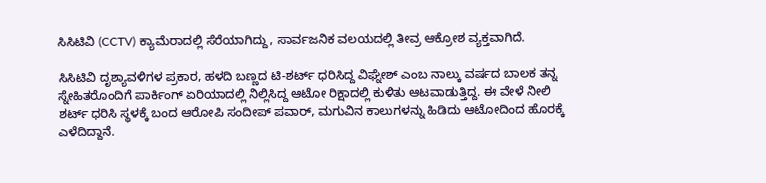ಸಿಸಿಟಿವಿ (CCTV) ಕ್ಯಾಮೆರಾದಲ್ಲಿ ಸೆರೆಯಾಗಿದ್ದು, ಸಾರ್ವಜನಿಕ ವಲಯದಲ್ಲಿ ತೀವ್ರ ಆಕ್ರೋಶ ವ್ಯಕ್ತವಾಗಿದೆ.

ಸಿಸಿಟಿವಿ ದೃಶ್ಯಾವಳಿಗಳ ಪ್ರಕಾರ, ಹಳದಿ ಬಣ್ಣದ ಟಿ-ಶರ್ಟ್ ಧರಿಸಿದ್ದ ವಿಘ್ನೇಶ್ ಎಂಬ ನಾಲ್ಕು ವರ್ಷದ ಬಾಲಕ ತನ್ನ ಸ್ನೇಹಿತರೊಂದಿಗೆ ಪಾರ್ಕಿಂಗ್ ಏರಿಯಾದಲ್ಲಿ ನಿಲ್ಲಿಸಿದ್ದ ಆಟೋ ರಿಕ್ಷಾದಲ್ಲಿ ಕುಳಿತು ಆಟವಾಡುತ್ತಿದ್ದ. ಈ ವೇಳೆ ನೀಲಿ ಶರ್ಟ್ ಧರಿಸಿ ಸ್ಥಳಕ್ಕೆ ಬಂದ ಆರೋಪಿ ಸಂದೀಪ್ ಪವಾರ್, ಮಗುವಿನ ಕಾಲುಗಳನ್ನು ಹಿಡಿದು ಆಟೋದಿಂದ ಹೊರಕ್ಕೆ ಎಳೆದಿದ್ದಾನೆ.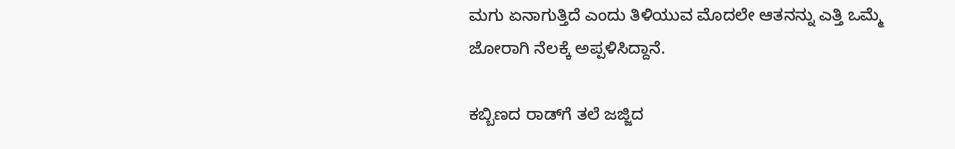ಮಗು ಏನಾಗುತ್ತಿದೆ ಎಂದು ತಿಳಿಯುವ ಮೊದಲೇ ಆತನನ್ನು ಎತ್ತಿ ಒಮ್ಮೆ ಜೋರಾಗಿ ನೆಲಕ್ಕೆ ಅಪ್ಪಳಿಸಿದ್ದಾನೆ.

ಕಬ್ಬಿಣದ ರಾಡ್‌ಗೆ ತಲೆ ಜಜ್ಜಿದ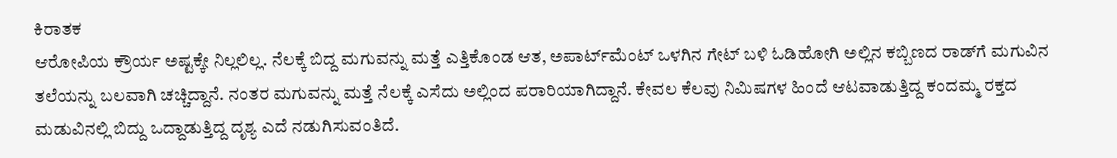ಕಿರಾತಕ
ಆರೋಪಿಯ ಕ್ರೌರ್ಯ ಅಷ್ಟಕ್ಕೇ ನಿಲ್ಲಲಿಲ್ಲ. ನೆಲಕ್ಕೆ ಬಿದ್ದ ಮಗುವನ್ನು ಮತ್ತೆ ಎತ್ತಿಕೊಂಡ ಆತ, ಅಪಾರ್ಟ್‌ಮೆಂಟ್ ಒಳಗಿನ ಗೇಟ್ ಬಳಿ ಓಡಿಹೋಗಿ ಅಲ್ಲಿನ ಕಬ್ಬಿಣದ ರಾಡ್‌ಗೆ ಮಗುವಿನ ತಲೆಯನ್ನು ಬಲವಾಗಿ ಚಚ್ಚಿದ್ದಾನೆ. ನಂತರ ಮಗುವನ್ನು ಮತ್ತೆ ನೆಲಕ್ಕೆ ಎಸೆದು ಅಲ್ಲಿಂದ ಪರಾರಿಯಾಗಿದ್ದಾನೆ. ಕೇವಲ ಕೆಲವು ನಿಮಿಷಗಳ ಹಿಂದೆ ಆಟವಾಡುತ್ತಿದ್ದ ಕಂದಮ್ಮ ರಕ್ತದ ಮಡುವಿನಲ್ಲಿ ಬಿದ್ದು ಒದ್ದಾಡುತ್ತಿದ್ದ ದೃಶ್ಯ ಎದೆ ನಡುಗಿಸುವಂತಿದೆ.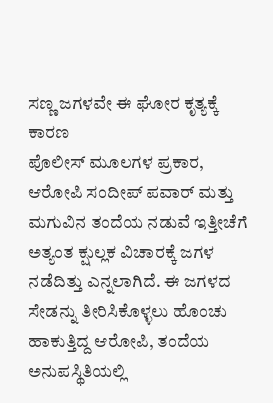ಸಣ್ಣ ಜಗಳವೇ ಈ ಘೋರ ಕೃತ್ಯಕ್ಕೆ ಕಾರಣ
ಪೊಲೀಸ್ ಮೂಲಗಳ ಪ್ರಕಾರ, ಆರೋಪಿ ಸಂದೀಪ್ ಪವಾರ್ ಮತ್ತು ಮಗುವಿನ ತಂದೆಯ ನಡುವೆ ಇತ್ತೀಚೆಗೆ ಅತ್ಯಂತ ಕ್ಷುಲ್ಲಕ ವಿಚಾರಕ್ಕೆ ಜಗಳ ನಡೆದಿತ್ತು ಎನ್ನಲಾಗಿದೆ. ಈ ಜಗಳದ ಸೇಡನ್ನು ತೀರಿಸಿಕೊಳ್ಳಲು ಹೊಂಚು ಹಾಕುತ್ತಿದ್ದ ಆರೋಪಿ, ತಂದೆಯ ಅನುಪಸ್ಥಿತಿಯಲ್ಲಿ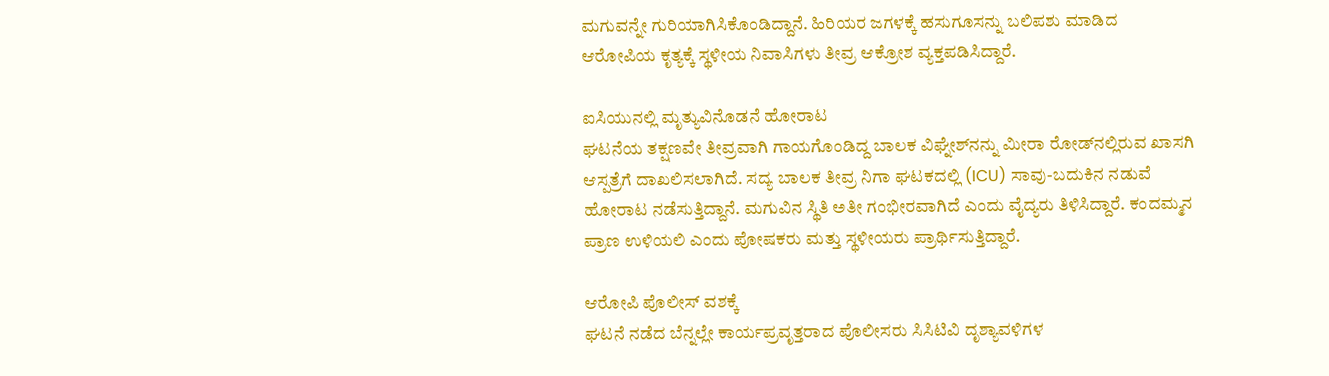ಮಗುವನ್ನೇ ಗುರಿಯಾಗಿಸಿಕೊಂಡಿದ್ದಾನೆ. ಹಿರಿಯರ ಜಗಳಕ್ಕೆ ಹಸುಗೂಸನ್ನು ಬಲಿಪಶು ಮಾಡಿದ ಆರೋಪಿಯ ಕೃತ್ಯಕ್ಕೆ ಸ್ಥಳೀಯ ನಿವಾಸಿಗಳು ತೀವ್ರ ಆಕ್ರೋಶ ವ್ಯಕ್ತಪಡಿಸಿದ್ದಾರೆ.

ಐಸಿಯುನಲ್ಲಿ ಮೃತ್ಯುವಿನೊಡನೆ ಹೋರಾಟ
ಘಟನೆಯ ತಕ್ಷಣವೇ ತೀವ್ರವಾಗಿ ಗಾಯಗೊಂಡಿದ್ದ ಬಾಲಕ ವಿಘ್ನೇಶ್‌ನನ್ನು ಮೀರಾ ರೋಡ್‌ನಲ್ಲಿರುವ ಖಾಸಗಿ ಆಸ್ಪತ್ರೆಗೆ ದಾಖಲಿಸಲಾಗಿದೆ. ಸದ್ಯ ಬಾಲಕ ತೀವ್ರ ನಿಗಾ ಘಟಕದಲ್ಲಿ (ICU) ಸಾವು-ಬದುಕಿನ ನಡುವೆ ಹೋರಾಟ ನಡೆಸುತ್ತಿದ್ದಾನೆ. ಮಗುವಿನ ಸ್ಥಿತಿ ಅತೀ ಗಂಭೀರವಾಗಿದೆ ಎಂದು ವೈದ್ಯರು ತಿಳಿಸಿದ್ದಾರೆ. ಕಂದಮ್ಮನ ಪ್ರಾಣ ಉಳಿಯಲಿ ಎಂದು ಪೋಷಕರು ಮತ್ತು ಸ್ಥಳೀಯರು ಪ್ರಾರ್ಥಿಸುತ್ತಿದ್ದಾರೆ.

ಆರೋಪಿ ಪೊಲೀಸ್ ವಶಕ್ಕೆ
ಘಟನೆ ನಡೆದ ಬೆನ್ನಲ್ಲೇ ಕಾರ್ಯಪ್ರವೃತ್ತರಾದ ಪೊಲೀಸರು ಸಿಸಿಟಿವಿ ದೃಶ್ಯಾವಳಿಗಳ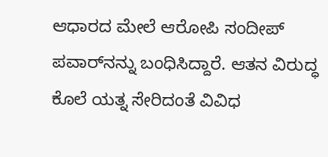ಆಧಾರದ ಮೇಲೆ ಆರೋಪಿ ಸಂದೀಪ್ ಪವಾರ್‌ನನ್ನು ಬಂಧಿಸಿದ್ದಾರೆ. ಆತನ ವಿರುದ್ಧ ಕೊಲೆ ಯತ್ನ ಸೇರಿದಂತೆ ವಿವಿಧ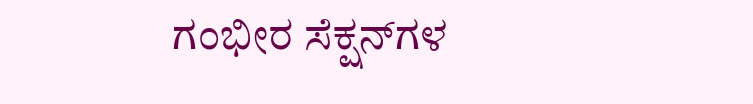ಗಂಭೀರ ಸೆಕ್ಷನ್‌ಗಳ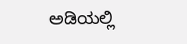ಅಡಿಯಲ್ಲಿ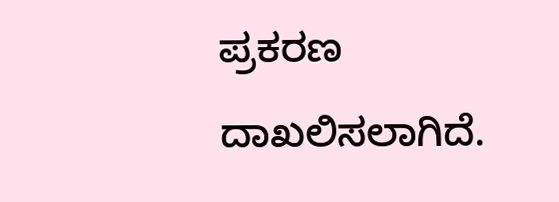ಪ್ರಕರಣ ದಾಖಲಿಸಲಾಗಿದೆ.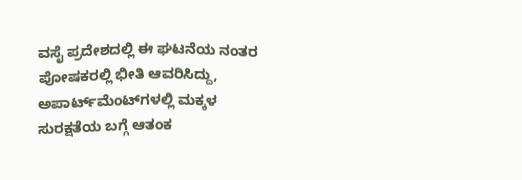ವಸೈ ಪ್ರದೇಶದಲ್ಲಿ ಈ ಘಟನೆಯ ನಂತರ ಪೋಷಕರಲ್ಲಿ ಭೀತಿ ಆವರಿಸಿದ್ದು, ಅಪಾರ್ಟ್‌ಮೆಂಟ್‌ಗಳಲ್ಲಿ ಮಕ್ಕಳ ಸುರಕ್ಷತೆಯ ಬಗ್ಗೆ ಆತಂಕ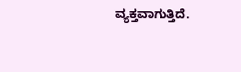ವ್ಯಕ್ತವಾಗುತ್ತಿದೆ.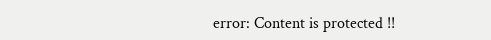error: Content is protected !!